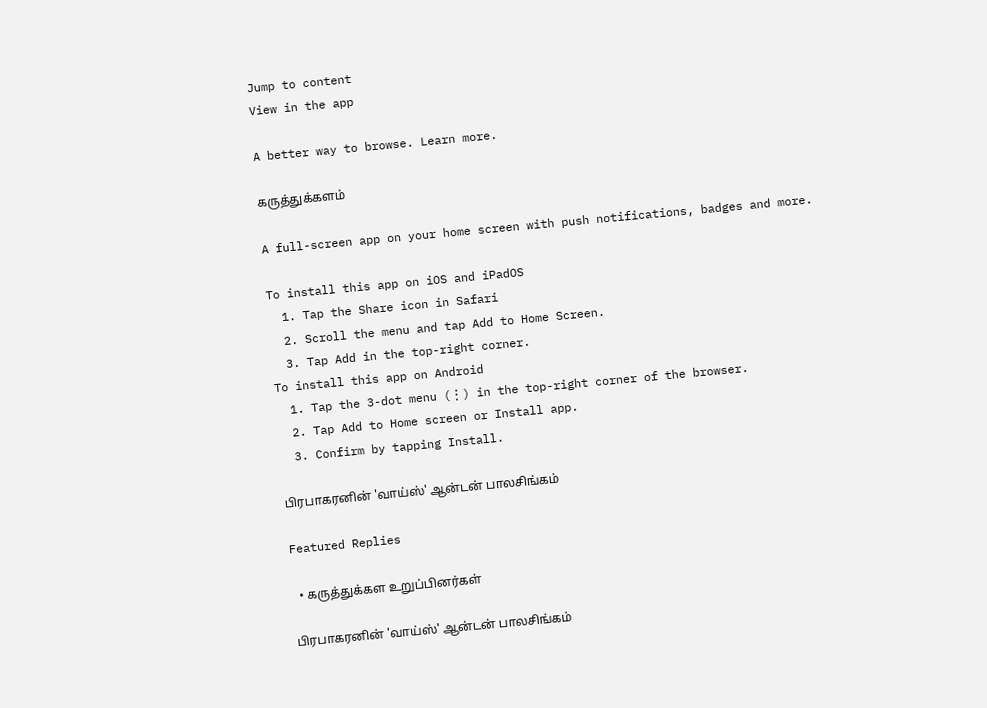Jump to content
View in the app

A better way to browse. Learn more.

கருத்துக்களம்

A full-screen app on your home screen with push notifications, badges and more.

To install this app on iOS and iPadOS
  1. Tap the Share icon in Safari
  2. Scroll the menu and tap Add to Home Screen.
  3. Tap Add in the top-right corner.
To install this app on Android
  1. Tap the 3-dot menu (⋮) in the top-right corner of the browser.
  2. Tap Add to Home screen or Install app.
  3. Confirm by tapping Install.

பிரபாகரனின் 'வாய்ஸ்' ஆன்டன் பாலசிங்கம்

Featured Replies

  • கருத்துக்கள உறுப்பினர்கள்

பிரபாகரனின் 'வாய்ஸ்' ஆன்டன் பாலசிங்கம்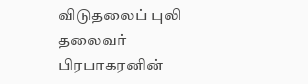விடுதலைப் புலி தலைவர் பிரபாகரனின்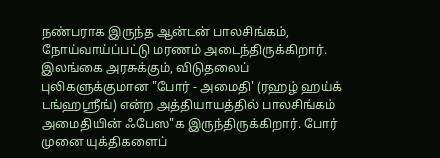நண்பராக இருந்த ஆன்டன் பாலசிங்கம், நோய்வாய்ப்பட்டு மரணம் அடைந்திருக்கிறார். இலங்கை அரசுக்கும், விடுதலைப் புலிகளுக்குமான "போர் - அமைதி' (ரஹழ் ஹய்க் டங்ஹஸ்ரீங்) என்ற அத்தியாயத்தில் பாலசிங்கம் அமைதியின் ஃபேஸ"க இருந்திருக்கிறார். போர் முனை யுக்திகளைப்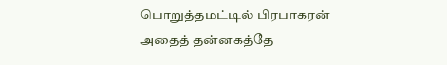பொறுத்தமட்டில் பிரபாகரன் அதைத் தன்னகத்தே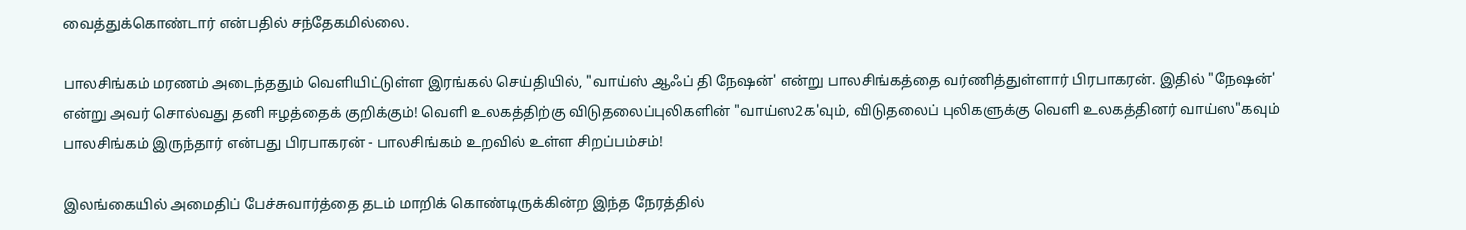வைத்துக்கொண்டார் என்பதில் சந்தேகமில்லை.

பாலசிங்கம் மரணம் அடைந்ததும் வெளியிட்டுள்ள இரங்கல் செய்தியில், "வாய்ஸ் ஆஃப் தி நேஷன்' என்று பாலசிங்கத்தை வர்ணித்துள்ளார் பிரபாகரன். இதில் "நேஷன்' என்று அவர் சொல்வது தனி ஈழத்தைக் குறிக்கும்! வெளி உலகத்திற்கு விடுதலைப்புலிகளின் "வாய்ஸ2க'வும், விடுதலைப் புலிகளுக்கு வெளி உலகத்தினர் வாய்ஸ"கவும் பாலசிங்கம் இருந்தார் என்பது பிரபாகரன் - பாலசிங்கம் உறவில் உள்ள சிறப்பம்சம்!

இலங்கையில் அமைதிப் பேச்சுவார்த்தை தடம் மாறிக் கொண்டிருக்கின்ற இந்த நேரத்தில்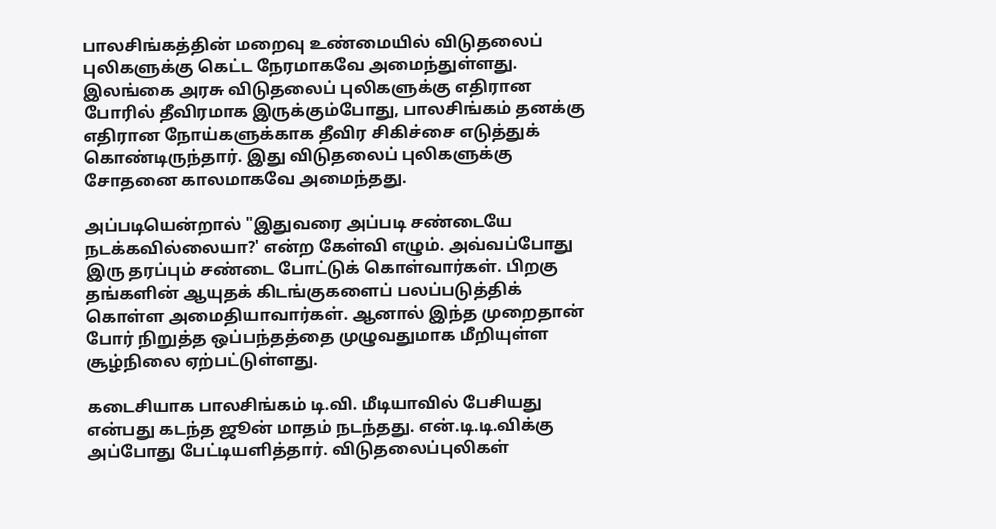பாலசிங்கத்தின் மறைவு உண்மையில் விடுதலைப் புலிகளுக்கு கெட்ட நேரமாகவே அமைந்துள்ளது. இலங்கை அரசு விடுதலைப் புலிகளுக்கு எதிரான போரில் தீவிரமாக இருக்கும்போது, பாலசிங்கம் தனக்கு எதிரான நோய்களுக்காக தீவிர சிகிச்சை எடுத்துக் கொண்டிருந்தார். இது விடுதலைப் புலிகளுக்கு சோதனை காலமாகவே அமைந்தது.

அப்படியென்றால் "இதுவரை அப்படி சண்டையே நடக்கவில்லையா?' என்ற கேள்வி எழும். அவ்வப்போது இரு தரப்பும் சண்டை போட்டுக் கொள்வார்கள். பிறகு தங்களின் ஆயுதக் கிடங்குகளைப் பலப்படுத்திக் கொள்ள அமைதியாவார்கள். ஆனால் இந்த முறைதான் போர் நிறுத்த ஒப்பந்தத்தை முழுவதுமாக மீறியுள்ள சூழ்நிலை ஏற்பட்டுள்ளது.

கடைசியாக பாலசிங்கம் டி.வி. மீடியாவில் பேசியது என்பது கடந்த ஜூன் மாதம் நடந்தது. என்.டி.டி.விக்கு அப்போது பேட்டியளித்தார். விடுதலைப்புலிகள்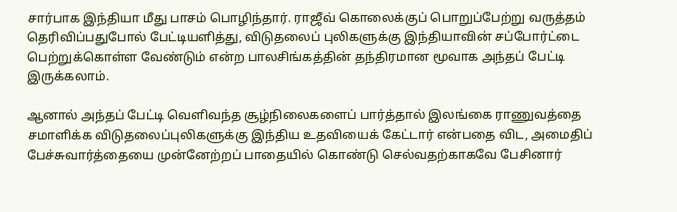சார்பாக இந்தியா மீது பாசம் பொழிந்தார். ராஜீவ் கொலைக்குப் பொறுப்பேற்று வருத்தம் தெரிவிப்பதுபோல் பேட்டியளித்து, விடுதலைப் புலிகளுக்கு இந்தியாவின் சப்போர்ட்டை பெற்றுக்கொள்ள வேண்டும் என்ற பாலசிங்கத்தின் தந்திரமான மூவாக அந்தப் பேட்டி இருக்கலாம்.

ஆனால் அந்தப் பேட்டி வெளிவந்த சூழ்நிலைகளைப் பார்த்தால் இலங்கை ராணுவத்தை சமாளிக்க விடுதலைப்புலிகளுக்கு இந்திய உதவியைக் கேட்டார் என்பதை விட, அமைதிப் பேச்சுவார்த்தையை முன்னேற்றப் பாதையில் கொண்டு செல்வதற்காகவே பேசினார்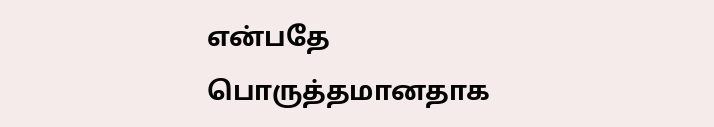என்பதே பொருத்தமானதாக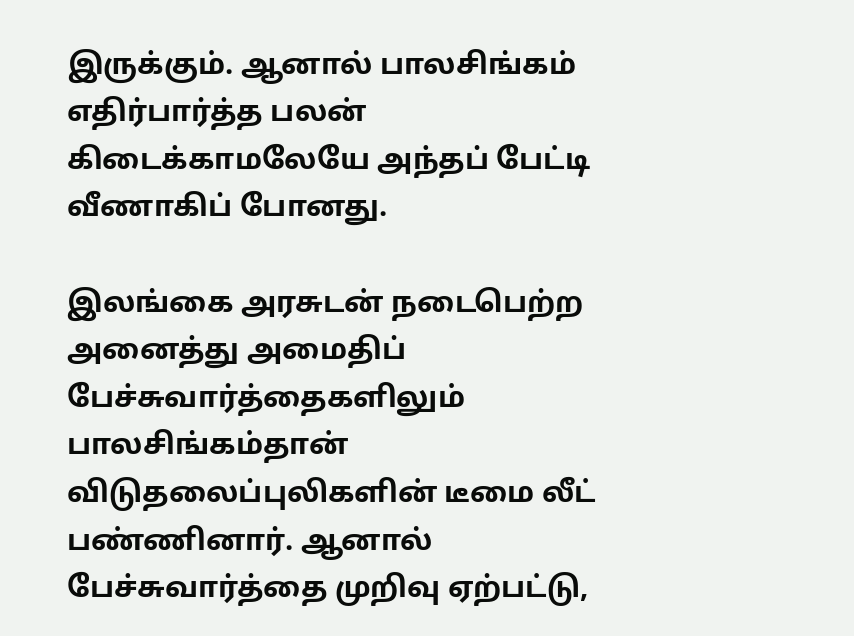இருக்கும். ஆனால் பாலசிங்கம் எதிர்பார்த்த பலன் கிடைக்காமலேயே அந்தப் பேட்டி வீணாகிப் போனது.

இலங்கை அரசுடன் நடைபெற்ற அனைத்து அமைதிப் பேச்சுவார்த்தைகளிலும் பாலசிங்கம்தான் விடுதலைப்புலிகளின் டீமை லீட் பண்ணினார். ஆனால் பேச்சுவார்த்தை முறிவு ஏற்பட்டு,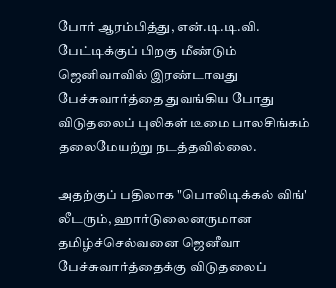போர் ஆரம்பித்து, என்.டி.டி.வி. பேட்டிக்குப் பிறகு மீண்டும் ஜெனிவாவில் இரண்டாவது பேச்சுவார்த்தை துவங்கிய போது விடுதலைப் புலிகள் டீமை பாலசிங்கம் தலைமேயற்று நடத்தவில்லை.

அதற்குப் பதிலாக "பொலிடிக்கல் விங்' லீடரும், ஹார்டுலைனருமான தமிழ்ச்செல்வனை ஜெனீவா பேச்சுவார்த்தைக்கு விடுதலைப்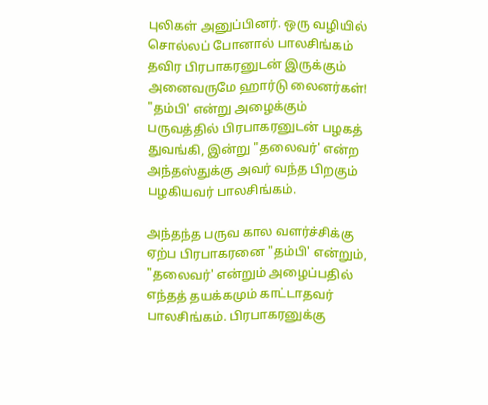புலிகள் அனுப்பினர். ஒரு வழியில் சொல்லப் போனால் பாலசிங்கம் தவிர பிரபாகரனுடன் இருக்கும் அனைவருமே ஹார்டு லைனர்கள்! "தம்பி' என்று அழைக்கும் பருவத்தில் பிரபாகரனுடன் பழகத் துவங்கி, இன்று "தலைவர்' என்ற அந்தஸ்துக்கு அவர் வந்த பிறகும் பழகியவர் பாலசிங்கம்.

அந்தந்த பருவ கால வளர்ச்சிக்கு ஏற்ப பிரபாகரனை "தம்பி' என்றும், "தலைவர்' என்றும் அழைப்பதில் எந்தத் தயக்கமும் காட்டாதவர் பாலசிங்கம். பிரபாகரனுக்கு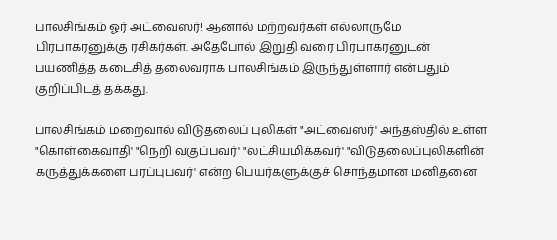பாலசிங்கம் ஓர் அட்வைஸர்! ஆனால் மற்றவர்கள் எல்லாருமே பிரபாகரனுக்கு ரசிகர்கள். அதேபோல் இறுதி வரை பிரபாகரனுடன் பயணித்த கடைசித் தலைவராக பாலசிங்கம் இருந்துள்ளார் என்பதும் குறிப்பிடத் தக்கது.

பாலசிங்கம் மறைவால் விடுதலைப் புலிகள் "அட்வைஸர்' அந்தஸ்தில் உள்ள "கொள்கைவாதி' "நெறி வகுப்பவர்' "லட்சியமிக்கவர்' "விடுதலைப்புலிகளின் கருத்துக்களை பரப்புபவர்' என்ற பெயர்களுக்குச் சொந்தமான மனிதனை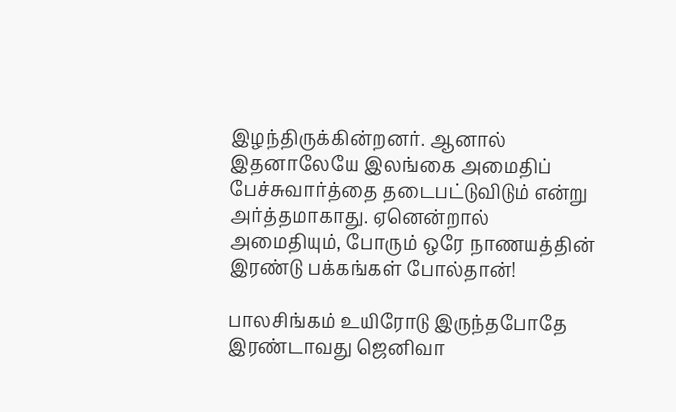இழந்திருக்கின்றனர். ஆனால் இதனாலேயே இலங்கை அமைதிப் பேச்சுவார்த்தை தடைபட்டுவிடும் என்று அர்த்தமாகாது. ஏனென்றால் அமைதியும், போரும் ஒரே நாணயத்தின் இரண்டு பக்கங்கள் போல்தான்!

பாலசிங்கம் உயிரோடு இருந்தபோதே இரண்டாவது ஜெனிவா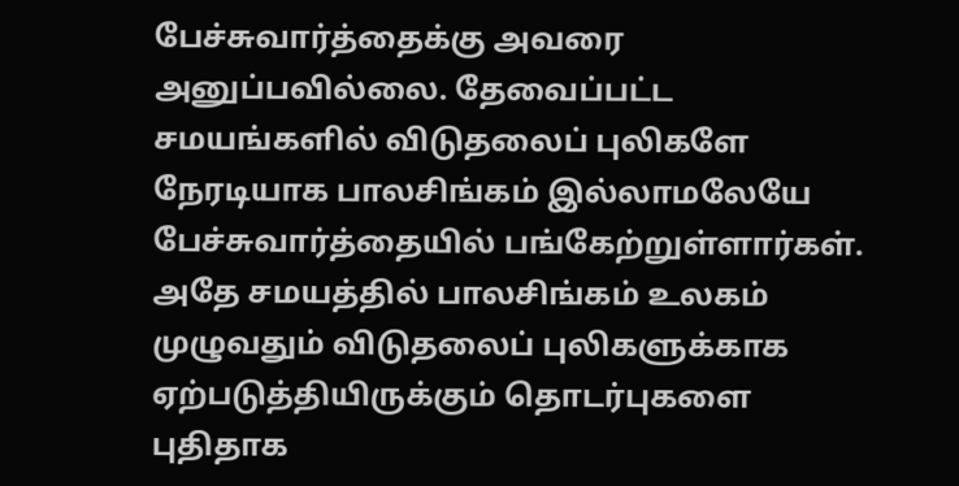பேச்சுவார்த்தைக்கு அவரை அனுப்பவில்லை. தேவைப்பட்ட சமயங்களில் விடுதலைப் புலிகளே நேரடியாக பாலசிங்கம் இல்லாமலேயே பேச்சுவார்த்தையில் பங்கேற்றுள்ளார்கள். அதே சமயத்தில் பாலசிங்கம் உலகம் முழுவதும் விடுதலைப் புலிகளுக்காக ஏற்படுத்தியிருக்கும் தொடர்புகளை புதிதாக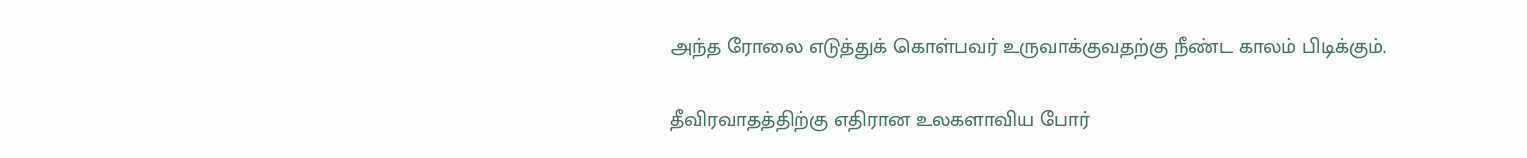அந்த ரோலை எடுத்துக் கொள்பவர் உருவாக்குவதற்கு நீண்ட காலம் பிடிக்கும்.

தீவிரவாதத்திற்கு எதிரான உலகளாவிய போர்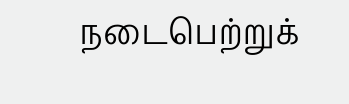நடைபெற்றுக்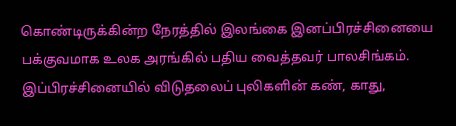கொண்டிருக்கின்ற நேரத்தில் இலங்கை இனப்பிரச்சினையை பக்குவமாக உலக அரங்கில் பதிய வைத்தவர் பாலசிங்கம். இப்பிரச்சினையில் விடுதலைப் புலிகளின் கண், காது,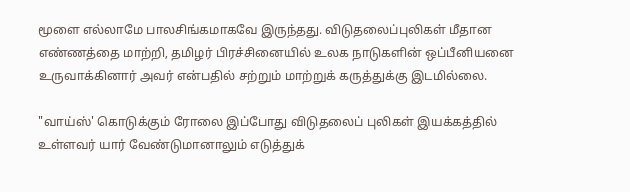மூளை எல்லாமே பாலசிங்கமாகவே இருந்தது. விடுதலைப்புலிகள் மீதான எண்ணத்தை மாற்றி, தமிழர் பிரச்சினையில் உலக நாடுகளின் ஒப்பீனியனை உருவாக்கினார் அவர் என்பதில் சற்றும் மாற்றுக் கருத்துக்கு இடமில்லை.

"வாய்ஸ்' கொடுக்கும் ரோலை இப்போது விடுதலைப் புலிகள் இயக்கத்தில் உள்ளவர் யார் வேண்டுமானாலும் எடுத்துக்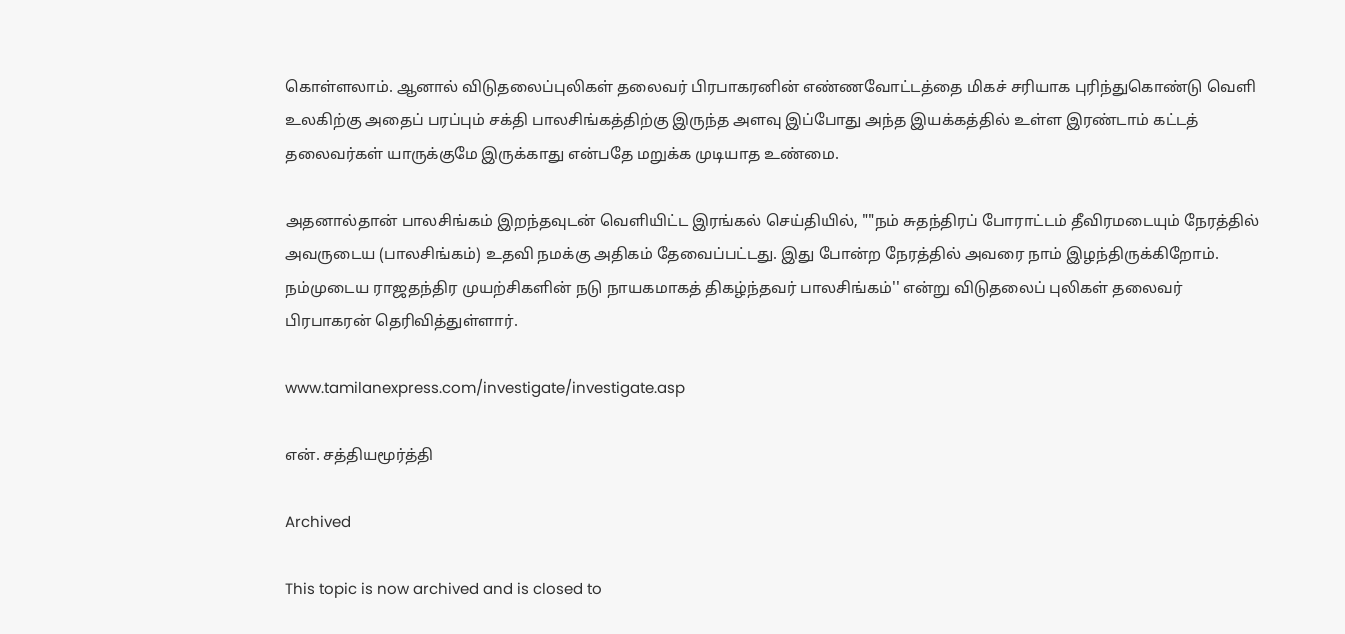கொள்ளலாம். ஆனால் விடுதலைப்புலிகள் தலைவர் பிரபாகரனின் எண்ணவோட்டத்தை மிகச் சரியாக புரிந்துகொண்டு வெளி உலகிற்கு அதைப் பரப்பும் சக்தி பாலசிங்கத்திற்கு இருந்த அளவு இப்போது அந்த இயக்கத்தில் உள்ள இரண்டாம் கட்டத் தலைவர்கள் யாருக்குமே இருக்காது என்பதே மறுக்க முடியாத உண்மை.

அதனால்தான் பாலசிங்கம் இறந்தவுடன் வெளியிட்ட இரங்கல் செய்தியில், ""நம் சுதந்திரப் போராட்டம் தீவிரமடையும் நேரத்தில் அவருடைய (பாலசிங்கம்) உதவி நமக்கு அதிகம் தேவைப்பட்டது. இது போன்ற நேரத்தில் அவரை நாம் இழந்திருக்கிறோம். நம்முடைய ராஜதந்திர முயற்சிகளின் நடு நாயகமாகத் திகழ்ந்தவர் பாலசிங்கம்'' என்று விடுதலைப் புலிகள் தலைவர் பிரபாகரன் தெரிவித்துள்ளார்.

www.tamilanexpress.com/investigate/investigate.asp

என். சத்தியமூர்த்தி

Archived

This topic is now archived and is closed to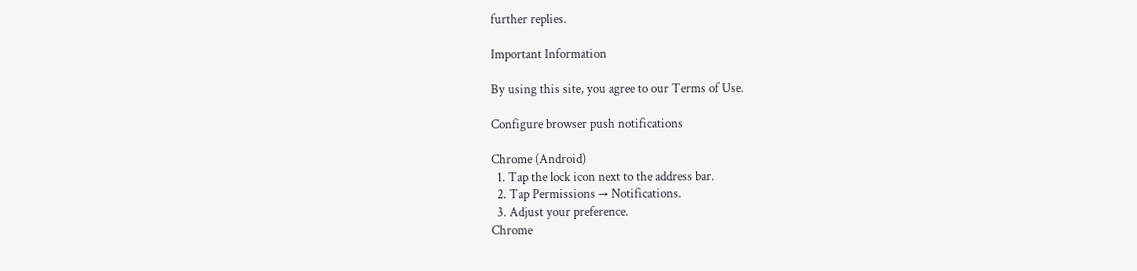further replies.

Important Information

By using this site, you agree to our Terms of Use.

Configure browser push notifications

Chrome (Android)
  1. Tap the lock icon next to the address bar.
  2. Tap Permissions → Notifications.
  3. Adjust your preference.
Chrome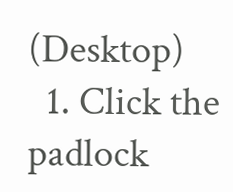(Desktop)
  1. Click the padlock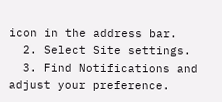icon in the address bar.
  2. Select Site settings.
  3. Find Notifications and adjust your preference.